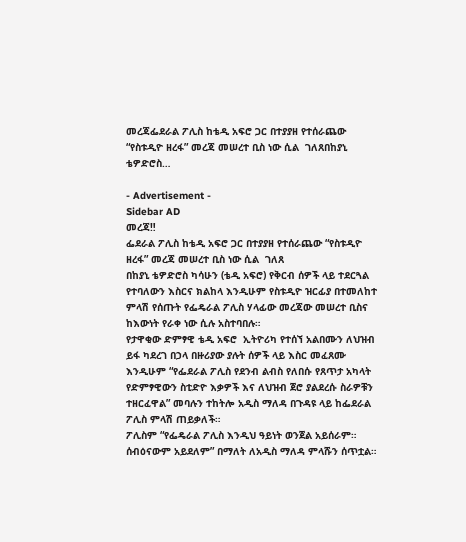መረጃፌደራል ፖሊስ ከቴዲ አፍሮ ጋር በተያያዘ የተሰራጨው “የስቱዲዮ ዘረፋ” መረጃ መሠረተ ቢስ ነው ሲል  ገለጸበከያኒ ቴዎድሮስ…

- Advertisement -
Sidebar AD
መረጃ‼
ፌደራል ፖሊስ ከቴዲ አፍሮ ጋር በተያያዘ የተሰራጨው “የስቱዲዮ ዘረፋ” መረጃ መሠረተ ቢስ ነው ሲል  ገለጸ
በከያኒ ቴዎድሮስ ካሳሁን (ቴዲ አፍሮ) የቅርብ ሰዎች ላይ ተደርጓል የተባለውን እስርና ክልከላ እንዲሁም የስቱዲዮ ዝርፊያ በተመለከተ ምላሽ የሰጡት የፌዴራል ፖሊስ ሃላፊው መረጃው መሠረተ ቢስና ከእውነት የራቀ ነው ሲሉ አስተባበሉ።
የታዋቂው ድምፃዊ ቴዲ አፍሮ  ኢትዮሪካ የተሰኘ አልበሙን ለህዝብ ይፋ ካደረገ በኃላ በዙሪያው ያሉት ሰዎች ላይ እስር መፈጸሙ እንዲሁም “የፌደራል ፖሊስ የደንብ ልብስ የለበሱ የጸጥታ አካላት የድምፃዊውን ስቲድዮ እቃዎች እና ለህዝብ ጀሮ ያልደረሱ ስራዎቹን ተዘርፈዋል” መባሉን ተከትሎ አዲስ ማለዳ በጉዳዩ ላይ ከፌደራል ፖሊስ ምላሽ ጠይቃለች።
ፖሊስም “የፌዴራል ፖሊስ እንዲህ ዓይነት ወንጀል አይሰራም። ሰብዕናውም አይደለም” በማለት ለአዲስ ማለዳ ምላሹን ሰጥቷል።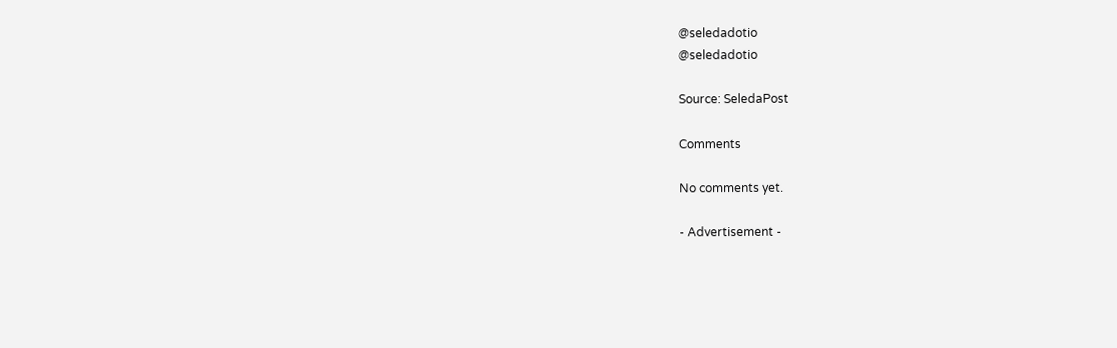@seledadotio
@seledadotio

Source: SeledaPost

Comments

No comments yet.

- Advertisement -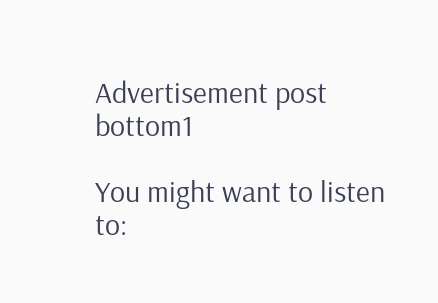Advertisement post bottom1

You might want to listen to: